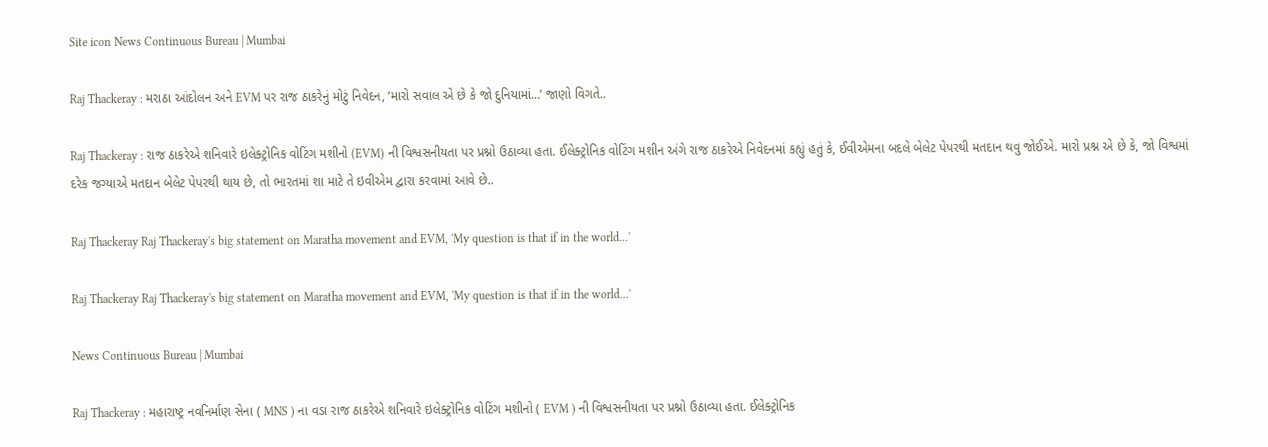Site icon News Continuous Bureau | Mumbai

Raj Thackeray : મરાઠા આંદોલન અને EVM પર રાજ ઠાકરેનું મોટું નિવેદન, ‘મારો સવાલ એ છે કે જો દુનિયામાં…’ જાણો વિગતે..

Raj Thackeray : રાજ ઠાકરેએ શનિવારે ઇલેક્ટ્રોનિક વોટિંગ મશીનો (EVM) ની વિશ્વસનીયતા પર પ્રશ્નો ઉઠાવ્યા હતા. ઈલેક્ટ્રોનિક વોટિંગ મશીન અંગે રાજ ઠાકરેએ નિવેદનમાં કહ્યું હતું કે, ઈવીએમના બદલે બેલેટ પેપરથી મતદાન થવુ જોઈએ. મારો પ્રશ્ન એ છે કે, જો વિશ્વમાં દરેક જગ્યાએ મતદાન બેલેટ પેપરથી થાય છે, તો ભારતમાં શા માટે તે ઇવીએમ દ્વારા કરવામાં આવે છે..

Raj Thackeray Raj Thackeray's big statement on Maratha movement and EVM, 'My question is that if in the world...'

Raj Thackeray Raj Thackeray's big statement on Maratha movement and EVM, 'My question is that if in the world...'

News Continuous Bureau | Mumbai

Raj Thackeray : મહારાષ્ટ્ર નવનિર્માણ સેના ( MNS ) ના વડા રાજ ઠાકરેએ શનિવારે ઇલેક્ટ્રોનિક વોટિંગ મશીનો ( EVM ) ની વિશ્વસનીયતા પર પ્રશ્નો ઉઠાવ્યા હતા. ઈલેક્ટ્રોનિક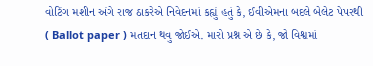વોટિંગ મશીન અંગે રાજ ઠાકરેએ નિવેદનમાં કહ્યું હતું કે, ઈવીએમના બદલે બેલેટ પેપરથી ( Ballot paper ) મતદાન થવુ જોઈએ. મારો પ્રશ્ન એ છે કે, જો વિશ્વમાં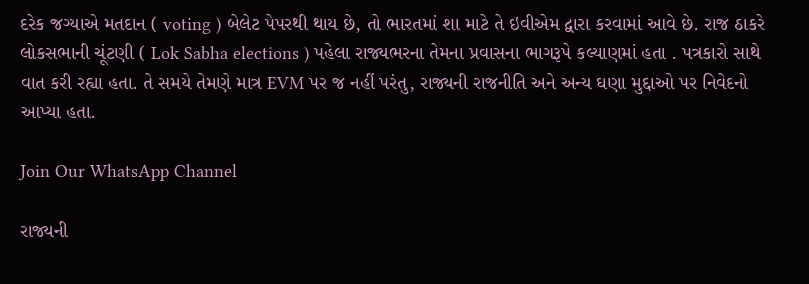દરેક જગ્યાએ મતદાન ( voting ) બેલેટ પેપરથી થાય છે, તો ભારતમાં શા માટે તે ઇવીએમ દ્વારા કરવામાં આવે છે. રાજ ઠાકરે લોકસભાની ચૂંટણી ( Lok Sabha elections ) પહેલા રાજ્યભરના તેમના પ્રવાસના ભાગરૂપે કલ્યાણમાં હતા . પત્રકારો સાથે વાત કરી રહ્યા હતા. તે સમયે તેમણે માત્ર EVM પર જ નહીં પરંતુ, રાજ્યની રાજનીતિ અને અન્ય ઘણા મુદ્દાઓ પર નિવેદનો આપ્યા હતા.

Join Our WhatsApp Channel

રાજ્યની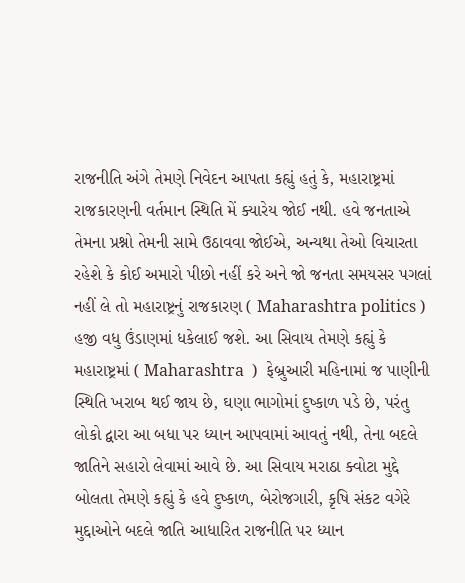રાજનીતિ અંગે તેમણે નિવેદન આપતા કહ્યું હતું કે, મહારાષ્ટ્રમાં રાજકારણની વર્તમાન સ્થિતિ મેં ક્યારેય જોઈ નથી. હવે જનતાએ તેમના પ્રશ્નો તેમની સામે ઉઠાવવા જોઈએ, અન્યથા તેઓ વિચારતા રહેશે કે કોઈ અમારો પીછો નહીં કરે અને જો જનતા સમયસર પગલાં નહીં લે તો મહારાષ્ટ્રનું રાજકારણ ( Maharashtra politics ) હજી વધુ ઉંડાણમાં ધકેલાઈ જશે. આ સિવાય તેમણે કહ્યું કે મહારાષ્ટ્રમાં ( Maharashtra  )  ફેબ્રુઆરી મહિનામાં જ પાણીની સ્થિતિ ખરાબ થઈ જાય છે, ઘણા ભાગોમાં દુષ્કાળ પડે છે, પરંતુ લોકો દ્વારા આ બધા પર ધ્યાન આપવામાં આવતું નથી, તેના બદલે જાતિને સહારો લેવામાં આવે છે. આ સિવાય મરાઠા ક્વોટા મુદ્દે બોલતા તેમણે કહ્યું કે હવે દુષ્કાળ, બેરોજગારી, કૃષિ સંકટ વગેરે મુદ્દાઓને બદલે જાતિ આધારિત રાજનીતિ પર ધ્યાન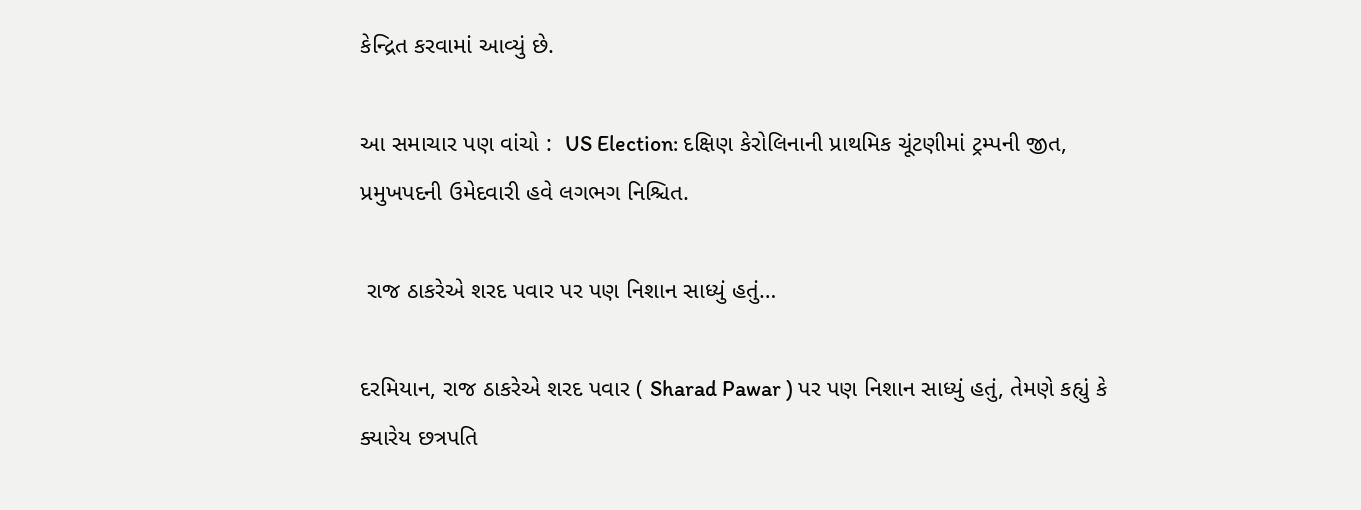કેન્દ્રિત કરવામાં આવ્યું છે.

આ સમાચાર પણ વાંચો :  US Election: દક્ષિણ કેરોલિનાની પ્રાથમિક ચૂંટણીમાં ટ્રમ્પની જીત, પ્રમુખપદની ઉમેદવારી હવે લગભગ નિશ્ચિત.

 રાજ ઠાકરેએ શરદ પવાર પર પણ નિશાન સાધ્યું હતું…

દરમિયાન, રાજ ઠાકરેએ શરદ પવાર ( Sharad Pawar ) પર પણ નિશાન સાધ્યું હતું, તેમણે કહ્યું કે ક્યારેય છત્રપતિ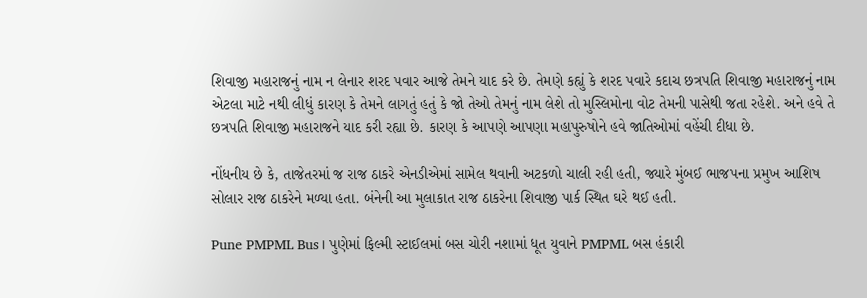શિવાજી મહારાજનું નામ ન લેનાર શરદ પવાર આજે તેમને યાદ કરે છે. તેમણે કહ્યું કે શરદ પવારે કદાચ છત્રપતિ શિવાજી મહારાજનું નામ એટલા માટે નથી લીધું કારણ કે તેમને લાગતું હતું કે જો તેઓ તેમનું નામ લેશે તો મુસ્લિમોના વોટ તેમની પાસેથી જતા રહેશે. અને હવે તે છત્રપતિ શિવાજી મહારાજને યાદ કરી રહ્યા છે. કારણ કે આપણે આપણા મહાપુરુષોને હવે જાતિઓમાં વહેંચી દીધા છે.

નોંધનીય છે કે, તાજેતરમાં જ રાજ ઠાકરે એનડીએમાં સામેલ થવાની અટકળો ચાલી રહી હતી, જ્યારે મુંબઈ ભાજપના પ્રમુખ આશિષ સોલાર રાજ ઠાકરેને મળ્યા હતા. બંનેની આ મુલાકાત રાજ ઠાકરેના શિવાજી પાર્ક સ્થિત ઘરે થઈ હતી.

Pune PMPML Bus। પુણેમાં ફિલ્મી સ્ટાઈલમાં બસ ચોરી નશામાં ધૂત યુવાને PMPML બસ હંકારી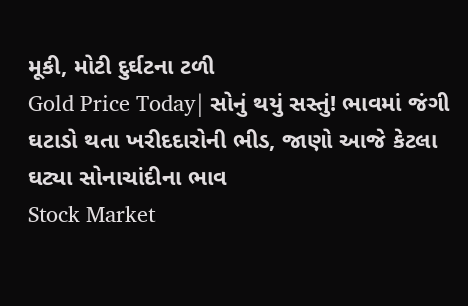મૂકી, મોટી દુર્ઘટના ટળી
Gold Price Today| સોનું થયું સસ્તું! ભાવમાં જંગી ઘટાડો થતા ખરીદદારોની ભીડ, જાણો આજે કેટલા ઘટ્યા સોનાચાંદીના ભાવ
Stock Market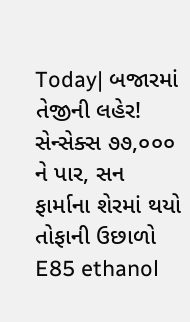Today| બજારમાં તેજીની લહેર! સેન્સેક્સ ૭૭,૦૦૦ ને પાર, સન ફાર્માના શેરમાં થયો તોફાની ઉછાળો
E85 ethanol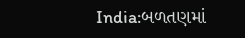India:બળતણમાં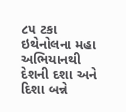૮૫ ટકા ઇથેનોલના મહા અભિયાનથી દેશની દશા અને દિશા બન્ને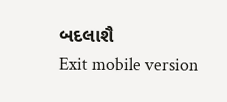બદલાશૈ
Exit mobile version